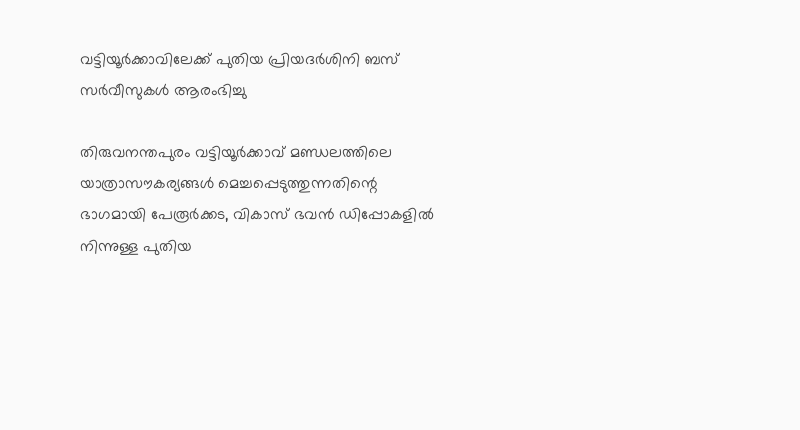വട്ടിയൂർക്കാവിലേക്ക് പുതിയ പ്രിയദർശിനി ബസ് സർവീസുകൾ ആരംഭിച്ചു

തിരുവനന്തപുരം വട്ടിയൂർക്കാവ് മണ്ഡലത്തിലെ യാത്രാസൗകര്യങ്ങൾ മെച്ചപ്പെടുത്തുന്നതിന്റെ ഭാഗമായി പേരൂർക്കട, വികാസ് ഭവൻ ഡിപ്പോകളിൽ നിന്നുള്ള പുതിയ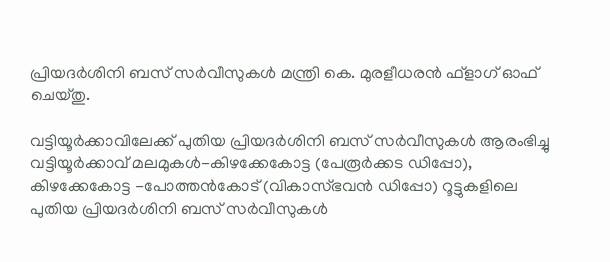പ്രിയദർശിനി ബസ് സർവീസുകൾ മന്ത്രി കെ. മുരളീധരൻ ഫ്‌ളാഗ് ഓഫ് ചെയ്തു.

വട്ടിയൂർക്കാവിലേക്ക് പുതിയ പ്രിയദർശിനി ബസ് സർവീസുകൾ ആരംഭിച്ചു
വട്ടിയൂർക്കാവ് മലമുകൾ-കിഴക്കേകോട്ട (പേരൂർക്കട ഡിപ്പോ), കിഴക്കേകോട്ട -പോത്തൻകോട് (വികാസ്ഭവൻ ഡിപ്പോ) റൂട്ടുകളിലെ പുതിയ പ്രിയദർശിനി ബസ് സർവീസുകൾ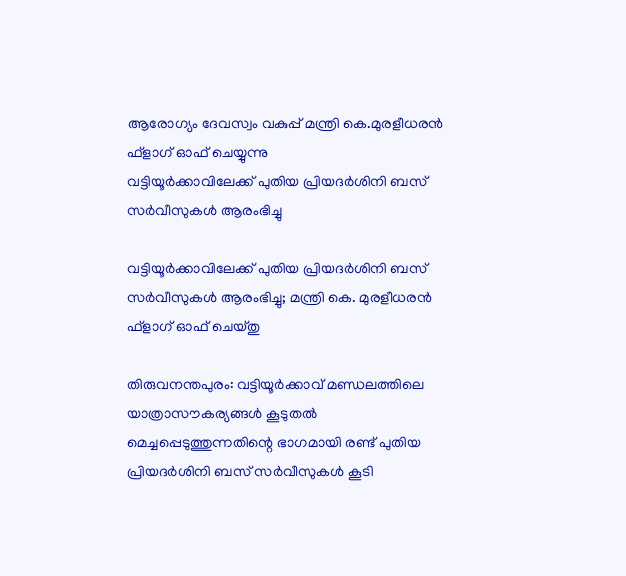ആരോഗ്യം ദേവസ്വം വകുപ്പ് മന്ത്രി കെ.മുരളീധരൻ ഫ്‌ളാഗ് ഓഫ് ചെയ്യുന്നു
വട്ടിയൂർക്കാവിലേക്ക് പുതിയ പ്രിയദർശിനി ബസ് സർവീസുകൾ ആരംഭിച്ചു

വട്ടിയൂർക്കാവിലേക്ക് പുതിയ പ്രിയദർശിനി ബസ് സർവീസുകൾ ആരംഭിച്ചു; മന്ത്രി കെ. മുരളീധരൻ ഫ്‌ളാഗ് ഓഫ് ചെയ്തു

തിരുവനന്തപുരം: വട്ടിയൂർക്കാവ് മണ്ഡലത്തിലെ യാത്രാസൗകര്യങ്ങൾ കൂടുതൽ മെച്ചപ്പെടുത്തുന്നതിന്റെ ഭാഗമായി രണ്ട് പുതിയ പ്രിയദർശിനി ബസ് സർവീസുകൾ കൂടി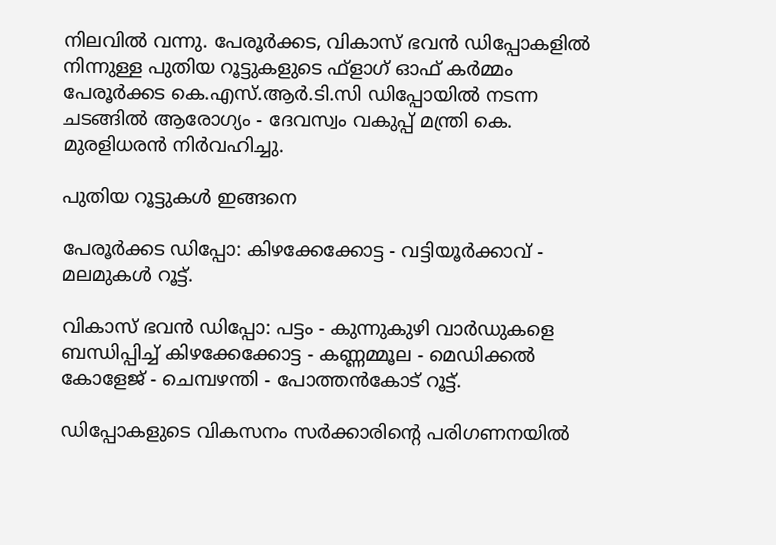നിലവിൽ വന്നു. പേരൂർക്കട, വികാസ് ഭവൻ ഡിപ്പോകളിൽ നിന്നുള്ള പുതിയ റൂട്ടുകളുടെ ഫ്‌ളാഗ് ഓഫ് കർമ്മം പേരൂർക്കട കെ.എസ്.ആർ.ടി.സി ഡിപ്പോയിൽ നടന്ന ചടങ്ങിൽ ആരോഗ്യം - ദേവസ്വം വകുപ്പ് മന്ത്രി കെ. മുരളിധരൻ നിർവഹിച്ചു.

പുതിയ റൂട്ടുകൾ ഇങ്ങനെ

പേരൂർക്കട ഡിപ്പോ: കിഴക്കേക്കോട്ട - വട്ടിയൂർക്കാവ് - മലമുകൾ റൂട്ട്.

വികാസ് ഭവൻ ഡിപ്പോ: പട്ടം - കുന്നുകുഴി വാർഡുകളെ ബന്ധിപ്പിച്ച് കിഴക്കേക്കോട്ട - കണ്ണമ്മൂല - മെഡിക്കൽ കോളേജ് - ചെമ്പഴന്തി - പോത്തൻകോട് റൂട്ട്.

ഡിപ്പോകളുടെ വികസനം സർക്കാരിന്റെ പരിഗണനയിൽ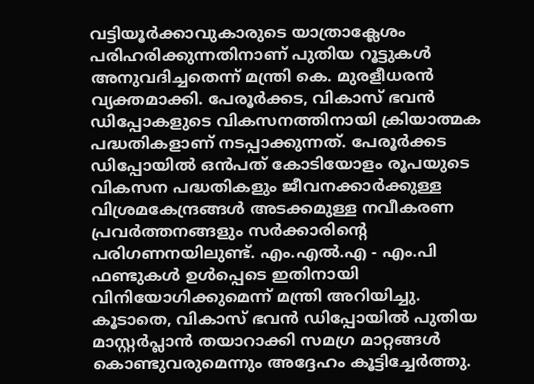വട്ടിയൂർക്കാവുകാരുടെ യാത്രാക്ലേശം പരിഹരിക്കുന്നതിനാണ് പുതിയ റൂട്ടുകൾ അനുവദിച്ചതെന്ന് മന്ത്രി കെ. മുരളീധരൻ വ്യക്തമാക്കി. പേരൂർക്കട, വികാസ് ഭവൻ ഡിപ്പോകളുടെ വികസനത്തിനായി ക്രിയാത്മക പദ്ധതികളാണ് നടപ്പാക്കുന്നത്. പേരൂർക്കട ഡിപ്പോയിൽ ഒൻപത് കോടിയോളം രൂപയുടെ വികസന പദ്ധതികളും ജീവനക്കാർക്കുള്ള വിശ്രമകേന്ദ്രങ്ങൾ അടക്കമുള്ള നവീകരണ പ്രവർത്തനങ്ങളും സർക്കാരിന്റെ പരിഗണനയിലുണ്ട്. എം.എൽ.എ - എം.പി ഫണ്ടുകൾ ഉൾപ്പെടെ ഇതിനായി വിനിയോഗിക്കുമെന്ന് മന്ത്രി അറിയിച്ചു. കൂടാതെ, വികാസ് ഭവൻ ഡിപ്പോയിൽ പുതിയ മാസ്റ്റർപ്ലാൻ തയാറാക്കി സമഗ്ര മാറ്റങ്ങൾ കൊണ്ടുവരുമെന്നും അദ്ദേഹം കൂട്ടിച്ചേർത്തു.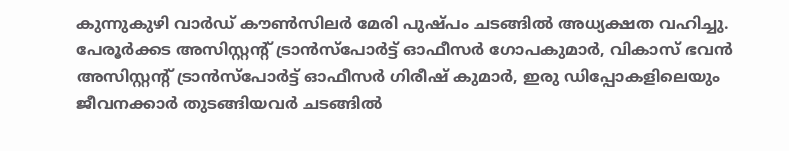കുന്നുകുഴി വാർഡ് കൗൺസിലർ മേരി പുഷ്പം ചടങ്ങിൽ അധ്യക്ഷത വഹിച്ചു. പേരൂർക്കട അസിസ്റ്റന്റ് ട്രാൻസ്പോർട്ട് ഓഫീസർ ഗോപകുമാർ, വികാസ് ഭവൻ അസിസ്റ്റന്റ് ട്രാൻസ്പോർട്ട് ഓഫീസർ ഗിരീഷ് കുമാർ, ഇരു ഡിപ്പോകളിലെയും ജീവനക്കാർ തുടങ്ങിയവർ ചടങ്ങിൽ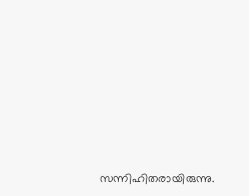സന്നിഹിതരായിരുന്നു.